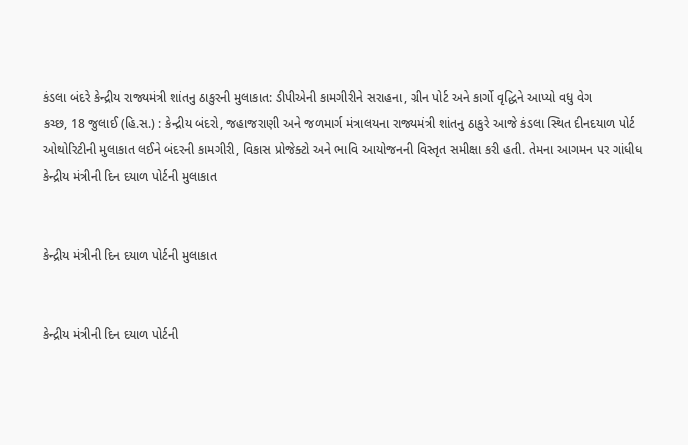કંડલા બંદરે કેન્દ્રીય રાજ્યમંત્રી શાંતનુ ઠાકુરની મુલાકાત: ડીપીએની કામગીરીને સરાહના, ગ્રીન પોર્ટ અને કાર્ગો વૃદ્ધિને આપ્યો વધુ વેગ
કચ્છ, 18 જુલાઈ (હિ.સ.) : કેન્દ્રીય બંદરો, જહાજરાણી અને જળમાર્ગ મંત્રાલયના રાજ્યમંત્રી શાંતનુ ઠાકુરે આજે કંડલા સ્થિત દીનદયાળ પોર્ટ ઓથોરિટીની મુલાકાત લઈને બંદરની કામગીરી, વિકાસ પ્રોજેક્ટો અને ભાવિ આયોજનની વિસ્તૃત સમીક્ષા કરી હતી. તેમના આગમન પર ગાંધીધ
કેન્દ્રીય મંત્રીની દિન દયાળ પોર્ટની મુલાકાત


કેન્દ્રીય મંત્રીની દિન દયાળ પોર્ટની મુલાકાત


કેન્દ્રીય મંત્રીની દિન દયાળ પોર્ટની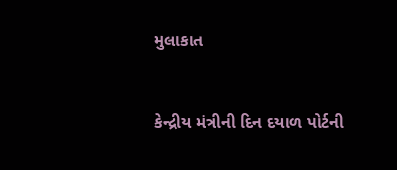મુલાકાત


કેન્દ્રીય મંત્રીની દિન દયાળ પોર્ટની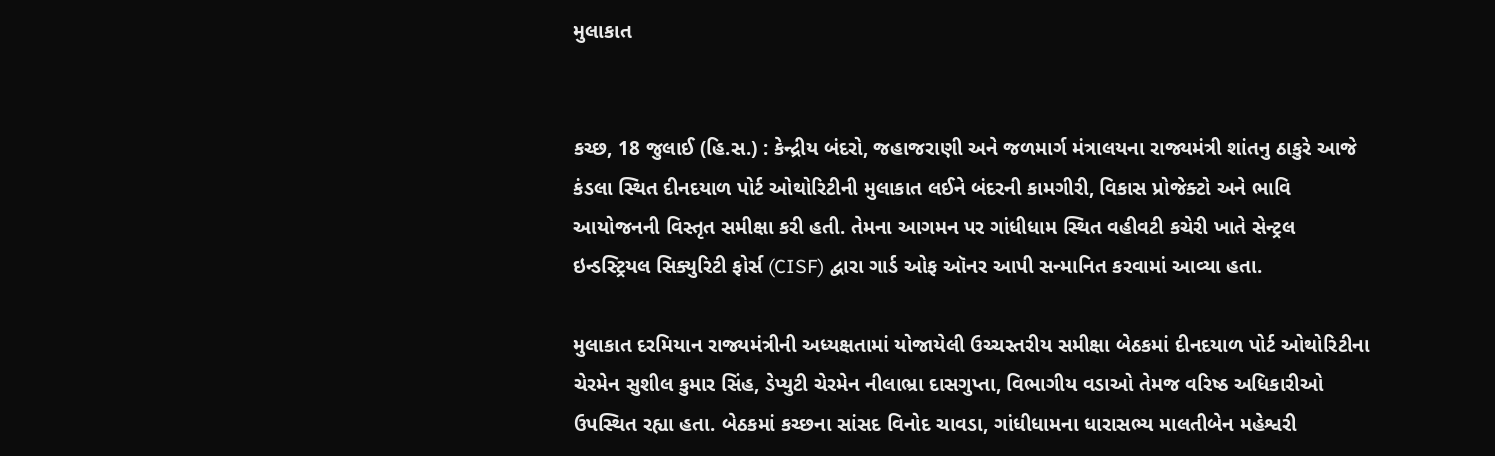મુલાકાત


કચ્છ, 18 જુલાઈ (હિ.સ.) : કેન્દ્રીય બંદરો, જહાજરાણી અને જળમાર્ગ મંત્રાલયના રાજ્યમંત્રી શાંતનુ ઠાકુરે આજે કંડલા સ્થિત દીનદયાળ પોર્ટ ઓથોરિટીની મુલાકાત લઈને બંદરની કામગીરી, વિકાસ પ્રોજેક્ટો અને ભાવિ આયોજનની વિસ્તૃત સમીક્ષા કરી હતી. તેમના આગમન પર ગાંધીધામ સ્થિત વહીવટી કચેરી ખાતે સેન્ટ્રલ ઇન્ડસ્ટ્રિયલ સિક્યુરિટી ફોર્સ (CISF) દ્વારા ગાર્ડ ઓફ ઑનર આપી સન્માનિત કરવામાં આવ્યા હતા.

મુલાકાત દરમિયાન રાજ્યમંત્રીની અધ્યક્ષતામાં યોજાયેલી ઉચ્ચસ્તરીય સમીક્ષા બેઠકમાં દીનદયાળ પોર્ટ ઓથોરિટીના ચેરમેન સુશીલ કુમાર સિંહ, ડેપ્યુટી ચેરમેન નીલાભ્રા દાસગુપ્તા, વિભાગીય વડાઓ તેમજ વરિષ્ઠ અધિકારીઓ ઉપસ્થિત રહ્યા હતા. બેઠકમાં કચ્છના સાંસદ વિનોદ ચાવડા, ગાંધીધામના ધારાસભ્ય માલતીબેન મહેશ્વરી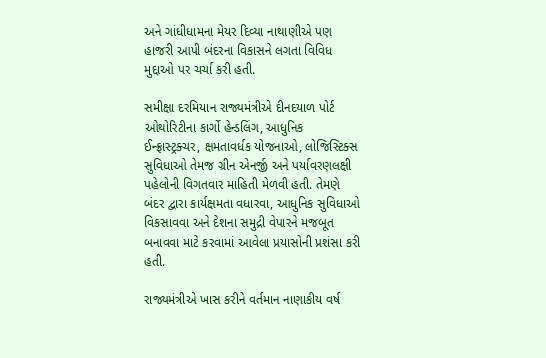અને ગાંધીધામના મેયર દિવ્યા નાથાણીએ પણ હાજરી આપી બંદરના વિકાસને લગતા વિવિધ મુદ્દાઓ પર ચર્ચા કરી હતી.

સમીક્ષા દરમિયાન રાજ્યમંત્રીએ દીનદયાળ પોર્ટ ઓથોરિટીના કાર્ગો હેન્ડલિંગ, આધુનિક ઈન્ફ્રાસ્ટ્રક્ચર, ક્ષમતાવર્ધક યોજનાઓ, લોજિસ્ટિક્સ સુવિધાઓ તેમજ ગ્રીન એનર્જી અને પર્યાવરણલક્ષી પહેલોની વિગતવાર માહિતી મેળવી હતી. તેમણે બંદર દ્વારા કાર્યક્ષમતા વધારવા, આધુનિક સુવિધાઓ વિકસાવવા અને દેશના સમુદ્રી વેપારને મજબૂત બનાવવા માટે કરવામાં આવેલા પ્રયાસોની પ્રશંસા કરી હતી.

રાજ્યમંત્રીએ ખાસ કરીને વર્તમાન નાણાકીય વર્ષ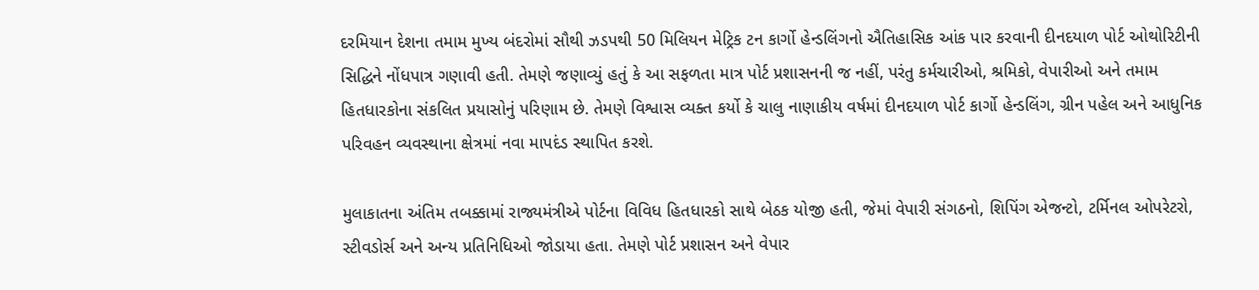દરમિયાન દેશના તમામ મુખ્ય બંદરોમાં સૌથી ઝડપથી 50 મિલિયન મેટ્રિક ટન કાર્ગો હેન્ડલિંગનો ઐતિહાસિક આંક પાર કરવાની દીનદયાળ પોર્ટ ઓથોરિટીની સિદ્ધિને નોંધપાત્ર ગણાવી હતી. તેમણે જણાવ્યું હતું કે આ સફળતા માત્ર પોર્ટ પ્રશાસનની જ નહીં, પરંતુ કર્મચારીઓ, શ્રમિકો, વેપારીઓ અને તમામ હિતધારકોના સંકલિત પ્રયાસોનું પરિણામ છે. તેમણે વિશ્વાસ વ્યક્ત કર્યો કે ચાલુ નાણાકીય વર્ષમાં દીનદયાળ પોર્ટ કાર્ગો હેન્ડલિંગ, ગ્રીન પહેલ અને આધુનિક પરિવહન વ્યવસ્થાના ક્ષેત્રમાં નવા માપદંડ સ્થાપિત કરશે.

મુલાકાતના અંતિમ તબક્કામાં રાજ્યમંત્રીએ પોર્ટના વિવિધ હિતધારકો સાથે બેઠક યોજી હતી, જેમાં વેપારી સંગઠનો, શિપિંગ એજન્ટો, ટર્મિનલ ઓપરેટરો, સ્ટીવડોર્સ અને અન્ય પ્રતિનિધિઓ જોડાયા હતા. તેમણે પોર્ટ પ્રશાસન અને વેપાર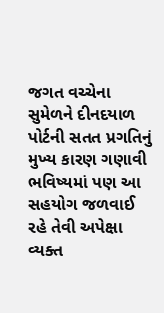જગત વચ્ચેના સુમેળને દીનદયાળ પોર્ટની સતત પ્રગતિનું મુખ્ય કારણ ગણાવી ભવિષ્યમાં પણ આ સહયોગ જળવાઈ રહે તેવી અપેક્ષા વ્યક્ત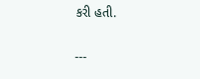કરી હતી.

---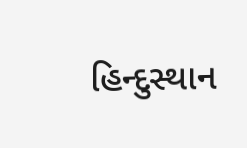હિન્દુસ્થાન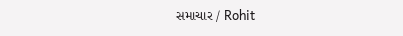સમાચાર / Rohit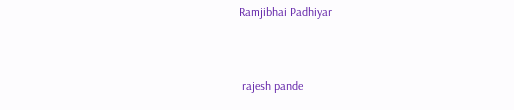Ramjibhai Padhiyar


 rajesh pande